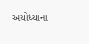અયોધ્યાના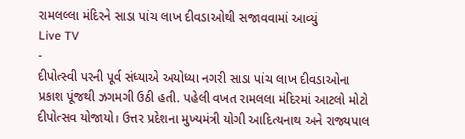રામલલ્લા મંદિરને સાડા પાંચ લાખ દીવડાઓથી સજાવવામાં આવ્યું
Live TV
-
દીપોત્સ્વી પરની પૂર્વ સંધ્યાએ અયોધ્યા નગરી સાડા પાંચ લાખ દીવડાઓના પ્રકાશ પૂંજથી ઝગમગી ઉઠી હતી. પહેલી વખત રામલલા મંદિરમાં આટલો મોટો દીપોત્સવ યોજાયો। ઉત્તર પ્રદેશના મુખ્યમંત્રી યોગી આદિત્યનાથ અને રાજ્યપાલ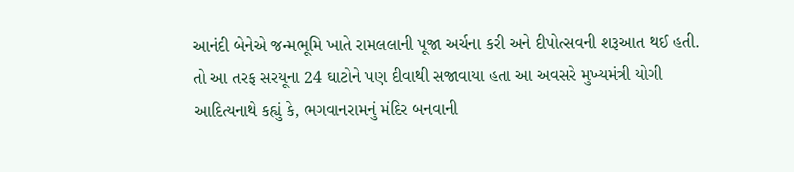આનંદી બેનેએ જન્મભૂમિ ખાતે રામલલાની પૂજા અર્ચના કરી અને દીપોત્સવની શરૂઆત થઈ હતી. તો આ તરફ સરયૂના 24 ઘાટોને પણ દીવાથી સજાવાયા હતા આ અવસરે મુખ્યમંત્રી યોગી આદિત્યનાથે કહ્યું કે, ભગવાનરામનું મંદિર બનવાની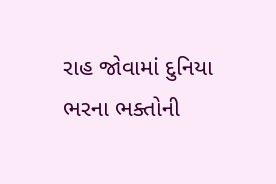રાહ જોવામાં દુનિયા ભરના ભક્તોની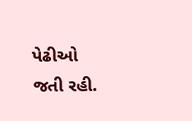પેઢીઓ જતી રહી.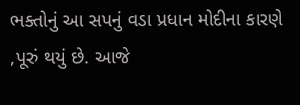ભક્તોનું આ સપનું વડા પ્રધાન મોદીના કારણે ,પૂરું થયું છે. આજે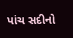પાંચ સદીનો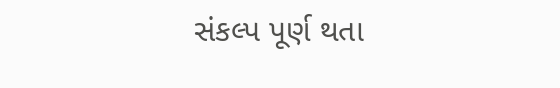સંકલ્પ પૂર્ણ થતા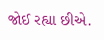જોઈ રહ્યા છીએ.